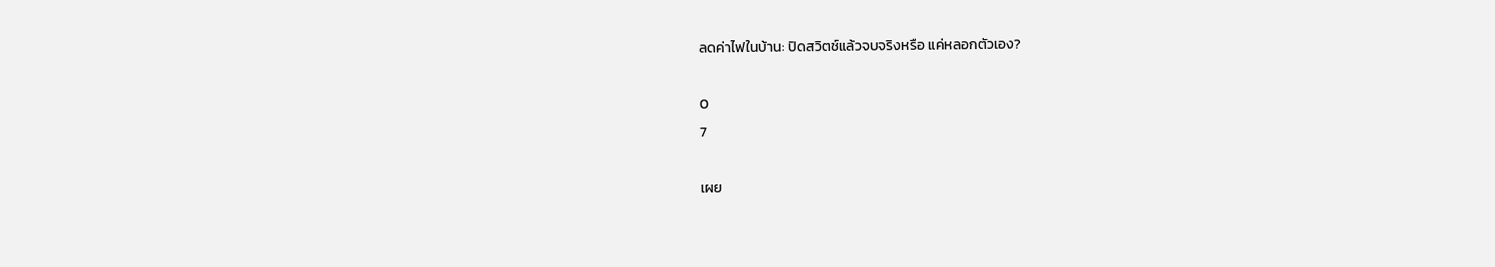ลดค่าไฟในบ้าน: ปิดสวิตช์แล้วจบจริงหรือ แค่หลอกตัวเอง?

0
7

เผย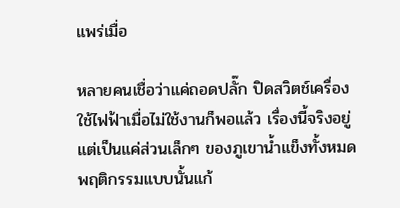แพร่เมื่อ

หลายคนเชื่อว่าแค่ถอดปลั๊ก ปิดสวิตช์เครื่องใช้ไฟฟ้าเมื่อไม่ใช้งานก็พอแล้ว เรื่องนี้จริงอยู่ แต่เป็นแค่ส่วนเล็กๆ ของภูเขาน้ำแข็งทั้งหมด พฤติกรรมแบบนั้นแก้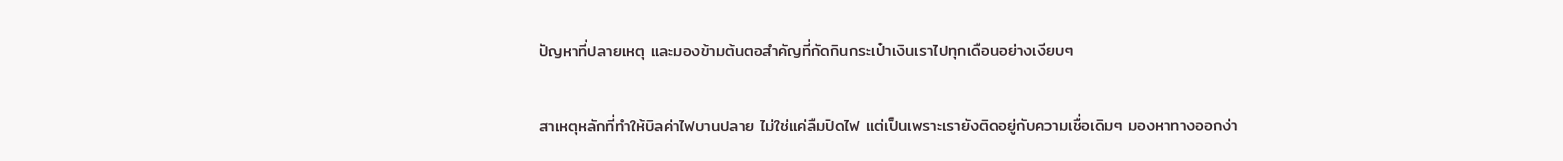ปัญหาที่ปลายเหตุ และมองข้ามต้นตอสำคัญที่กัดกินกระเป๋าเงินเราไปทุกเดือนอย่างเงียบๆ

สาเหตุหลักที่ทำให้บิลค่าไฟบานปลาย ไม่ใช่แค่ลืมปิดไฟ แต่เป็นเพราะเรายังติดอยู่กับความเชื่อเดิมๆ มองหาทางออกง่า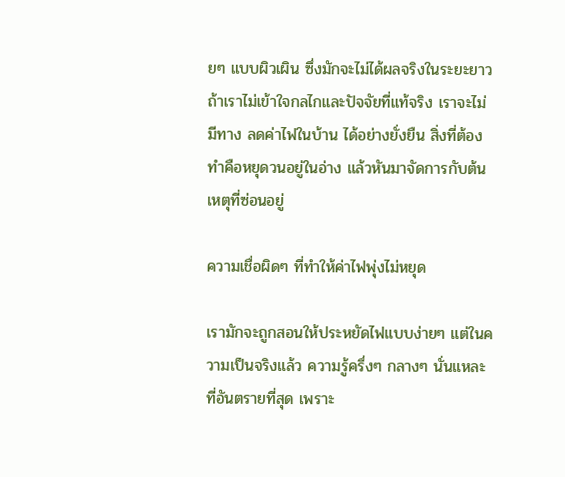ยๆ แบบผิวเผิน ซึ่งมักจะไม่ได้ผลจริงในระยะยาว ถ้าเราไม่เข้าใจกลไกและปัจจัยที่แท้จริง เราจะไม่มีทาง ลดค่าไฟในบ้าน ได้อย่างยั่งยืน สิ่งที่ต้องทำคือหยุดวนอยู่ในอ่าง แล้วหันมาจัดการกับต้นเหตุที่ซ่อนอยู่

ความเชื่อผิดๆ ที่ทำให้ค่าไฟพุ่งไม่หยุด

เรามักจะถูกสอนให้ประหยัดไฟแบบง่ายๆ แต่ในความเป็นจริงแล้ว ความรู้ครึ่งๆ กลางๆ นั่นแหละที่อันตรายที่สุด เพราะ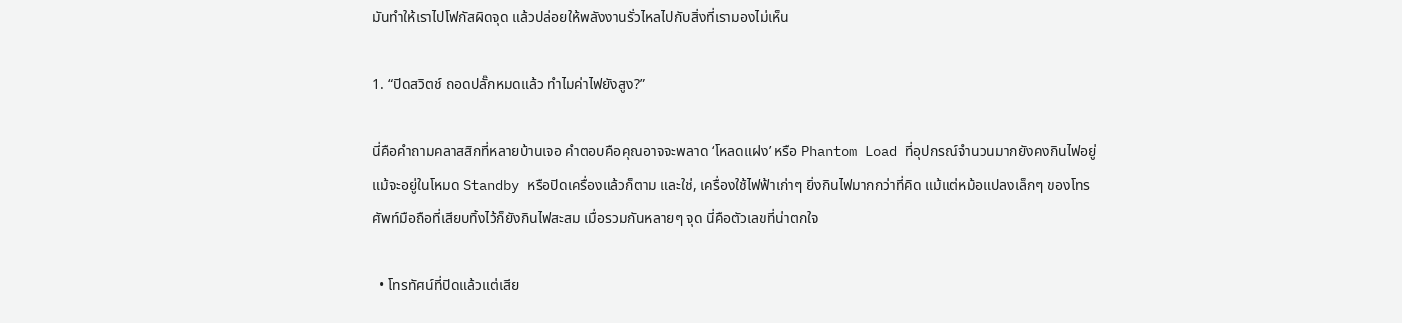มันทำให้เราไปโฟกัสผิดจุด แล้วปล่อยให้พลังงานรั่วไหลไปกับสิ่งที่เรามองไม่เห็น

1. “ปิดสวิตช์ ถอดปลั๊กหมดแล้ว ทำไมค่าไฟยังสูง?”

นี่คือคำถามคลาสสิกที่หลายบ้านเจอ คำตอบคือคุณอาจจะพลาด ‘โหลดแฝง’ หรือ Phantom Load ที่อุปกรณ์จำนวนมากยังคงกินไฟอยู่แม้จะอยู่ในโหมด Standby หรือปิดเครื่องแล้วก็ตาม และใช่, เครื่องใช้ไฟฟ้าเก่าๆ ยิ่งกินไฟมากกว่าที่คิด แม้แต่หม้อแปลงเล็กๆ ของโทรศัพท์มือถือที่เสียบทิ้งไว้ก็ยังกินไฟสะสม เมื่อรวมกันหลายๆ จุด นี่คือตัวเลขที่น่าตกใจ

  • โทรทัศน์ที่ปิดแล้วแต่เสีย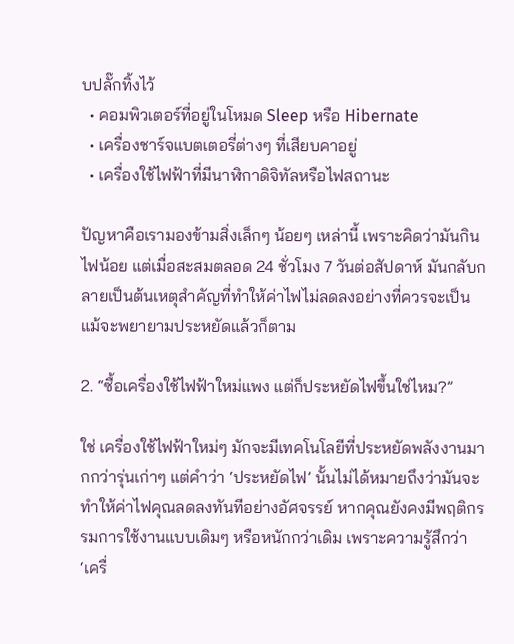บปลั๊กทิ้งไว้
  • คอมพิวเตอร์ที่อยู่ในโหมด Sleep หรือ Hibernate
  • เครื่องชาร์จแบตเตอรี่ต่างๆ ที่เสียบคาอยู่
  • เครื่องใช้ไฟฟ้าที่มีนาฬิกาดิจิทัลหรือไฟสถานะ

ปัญหาคือเรามองข้ามสิ่งเล็กๆ น้อยๆ เหล่านี้ เพราะคิดว่ามันกินไฟน้อย แต่เมื่อสะสมตลอด 24 ชั่วโมง 7 วันต่อสัปดาห์ มันกลับกลายเป็นต้นเหตุสำคัญที่ทำให้ค่าไฟไม่ลดลงอย่างที่ควรจะเป็น แม้จะพยายามประหยัดแล้วก็ตาม

2. “ซื้อเครื่องใช้ไฟฟ้าใหม่แพง แต่ก็ประหยัดไฟขึ้นใช่ไหม?”

ใช่ เครื่องใช้ไฟฟ้าใหม่ๆ มักจะมีเทคโนโลยีที่ประหยัดพลังงานมากกว่ารุ่นเก่าๆ แต่คำว่า ‘ประหยัดไฟ’ นั้นไม่ได้หมายถึงว่ามันจะทำให้ค่าไฟคุณลดลงทันทีอย่างอัศจรรย์ หากคุณยังคงมีพฤติกรรมการใช้งานแบบเดิมๆ หรือหนักกว่าเดิม เพราะความรู้สึกว่า ‘เครื่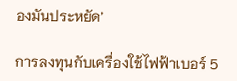องมันประหยัด’

การลงทุนกับเครื่องใช้ไฟฟ้าเบอร์ 5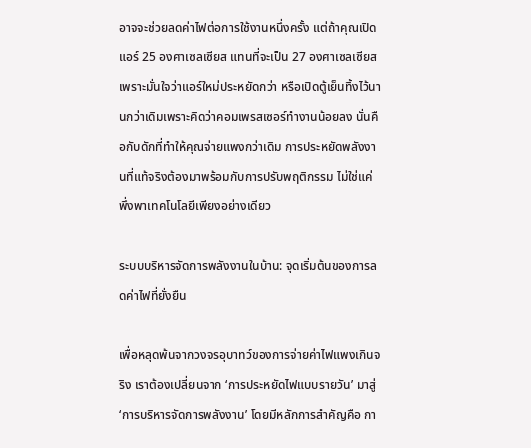อาจจะช่วยลดค่าไฟต่อการใช้งานหนึ่งครั้ง แต่ถ้าคุณเปิดแอร์ 25 องศาเซลเซียส แทนที่จะเป็น 27 องศาเซลเซียส เพราะมั่นใจว่าแอร์ใหม่ประหยัดกว่า หรือเปิดตู้เย็นทิ้งไว้นานกว่าเดิมเพราะคิดว่าคอมเพรสเซอร์ทำงานน้อยลง นั่นคือกับดักที่ทำให้คุณจ่ายแพงกว่าเดิม การประหยัดพลังงานที่แท้จริงต้องมาพร้อมกับการปรับพฤติกรรม ไม่ใช่แค่พึ่งพาเทคโนโลยีเพียงอย่างเดียว

ระบบบริหารจัดการพลังงานในบ้าน: จุดเริ่มต้นของการลดค่าไฟที่ยั่งยืน

เพื่อหลุดพ้นจากวงจรอุบาทว์ของการจ่ายค่าไฟแพงเกินจริง เราต้องเปลี่ยนจาก ‘การประหยัดไฟแบบรายวัน’ มาสู่ ‘การบริหารจัดการพลังงาน’ โดยมีหลักการสำคัญคือ กา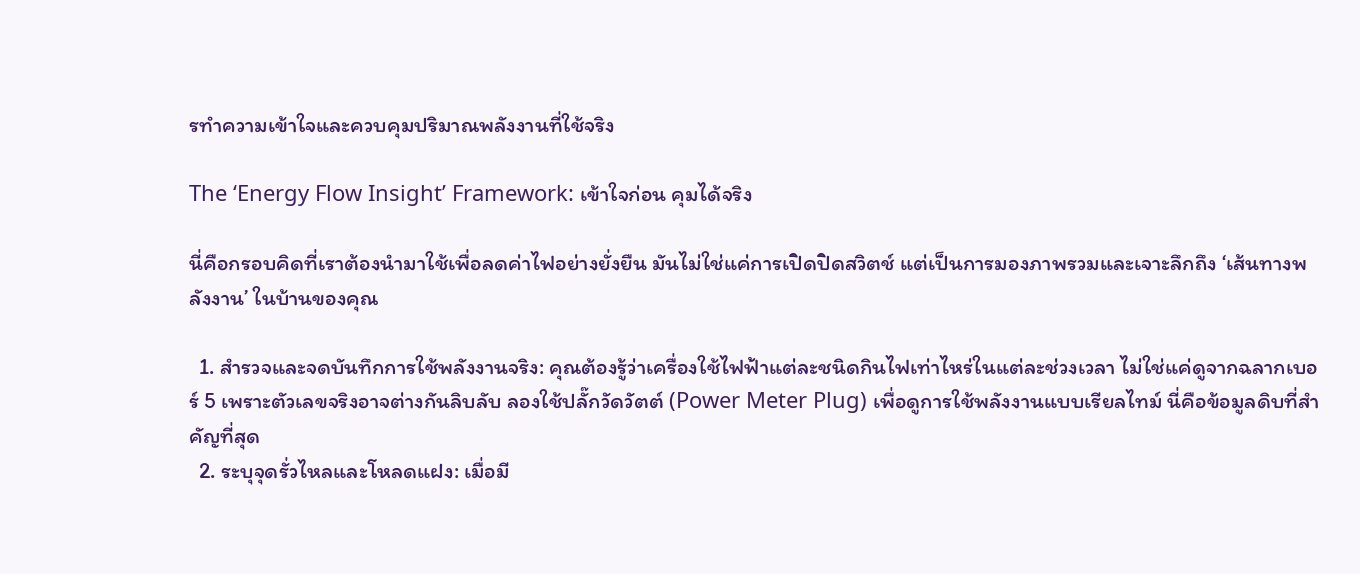รทำความเข้าใจและควบคุมปริมาณพลังงานที่ใช้จริง

The ‘Energy Flow Insight’ Framework: เข้าใจก่อน คุมได้จริง

นี่คือกรอบคิดที่เราต้องนำมาใช้เพื่อลดค่าไฟอย่างยั่งยืน มันไม่ใช่แค่การเปิดปิดสวิตช์ แต่เป็นการมองภาพรวมและเจาะลึกถึง ‘เส้นทางพลังงาน’ ในบ้านของคุณ

  1. สำรวจและจดบันทึกการใช้พลังงานจริง: คุณต้องรู้ว่าเครื่องใช้ไฟฟ้าแต่ละชนิดกินไฟเท่าไหร่ในแต่ละช่วงเวลา ไม่ใช่แค่ดูจากฉลากเบอร์ 5 เพราะตัวเลขจริงอาจต่างกันลิบลับ ลองใช้ปลั๊กวัดวัตต์ (Power Meter Plug) เพื่อดูการใช้พลังงานแบบเรียลไทม์ นี่คือข้อมูลดิบที่สำคัญที่สุด
  2. ระบุจุดรั่วไหลและโหลดแฝง: เมื่อมี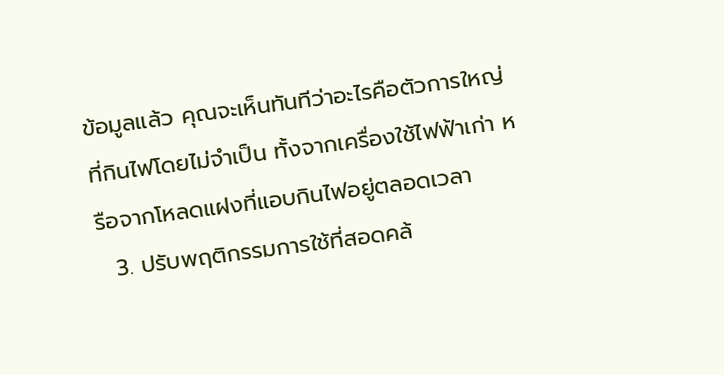ข้อมูลแล้ว คุณจะเห็นทันทีว่าอะไรคือตัวการใหญ่ที่กินไฟโดยไม่จำเป็น ทั้งจากเครื่องใช้ไฟฟ้าเก่า หรือจากโหลดแฝงที่แอบกินไฟอยู่ตลอดเวลา
  3. ปรับพฤติกรรมการใช้ที่สอดคล้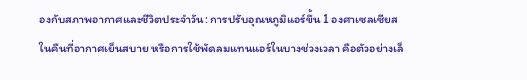องกับสภาพอากาศและชีวิตประจำวัน: การปรับอุณหภูมิแอร์ขึ้น 1 องศาเซลเซียส ในคืนที่อากาศเย็นสบาย หรือการใช้พัดลมแทนแอร์ในบางช่วงเวลา คือตัวอย่างเล็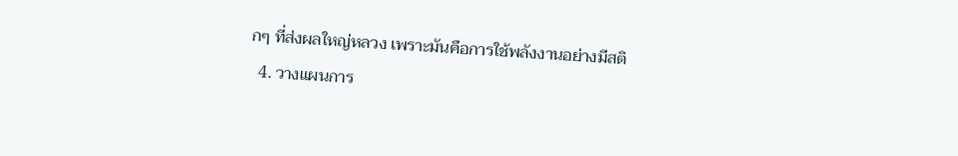กๆ ที่ส่งผลใหญ่หลวง เพราะมันคือการใช้พลังงานอย่างมีสติ
  4. วางแผนการ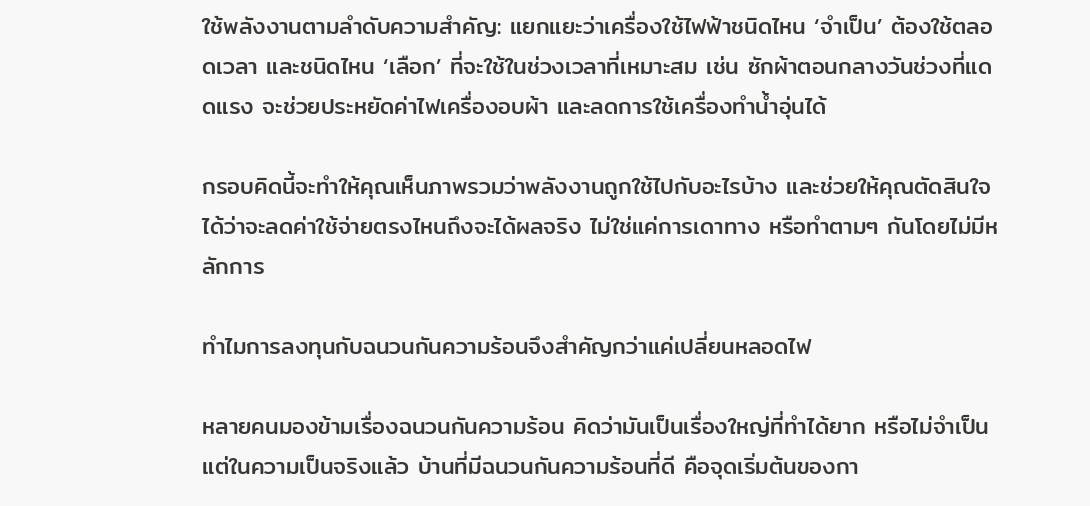ใช้พลังงานตามลำดับความสำคัญ: แยกแยะว่าเครื่องใช้ไฟฟ้าชนิดไหน ‘จำเป็น’ ต้องใช้ตลอดเวลา และชนิดไหน ‘เลือก’ ที่จะใช้ในช่วงเวลาที่เหมาะสม เช่น ซักผ้าตอนกลางวันช่วงที่แดดแรง จะช่วยประหยัดค่าไฟเครื่องอบผ้า และลดการใช้เครื่องทำน้ำอุ่นได้

กรอบคิดนี้จะทำให้คุณเห็นภาพรวมว่าพลังงานถูกใช้ไปกับอะไรบ้าง และช่วยให้คุณตัดสินใจได้ว่าจะลดค่าใช้จ่ายตรงไหนถึงจะได้ผลจริง ไม่ใช่แค่การเดาทาง หรือทำตามๆ กันโดยไม่มีหลักการ

ทำไมการลงทุนกับฉนวนกันความร้อนจึงสำคัญกว่าแค่เปลี่ยนหลอดไฟ

หลายคนมองข้ามเรื่องฉนวนกันความร้อน คิดว่ามันเป็นเรื่องใหญ่ที่ทำได้ยาก หรือไม่จำเป็น แต่ในความเป็นจริงแล้ว บ้านที่มีฉนวนกันความร้อนที่ดี คือจุดเริ่มต้นของกา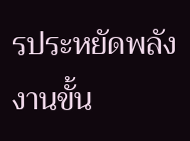รประหยัดพลังงานขั้น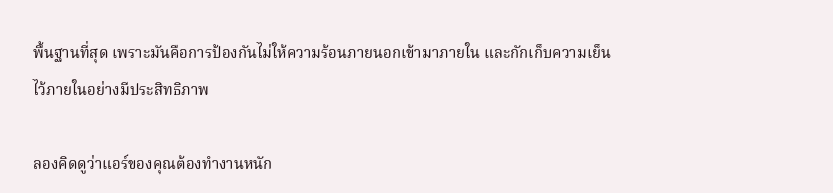พื้นฐานที่สุด เพราะมันคือการป้องกันไม่ให้ความร้อนภายนอกเข้ามาภายใน และกักเก็บความเย็นไว้ภายในอย่างมีประสิทธิภาพ

ลองคิดดูว่าแอร์ของคุณต้องทำงานหนัก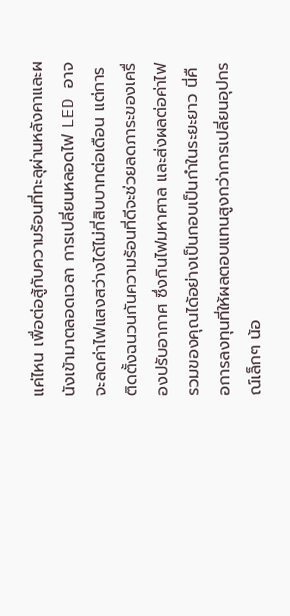แค่ไหน เพื่อต่อสู้กับความร้อนที่ทะลุผ่านหลังคาและผนังเข้ามาตลอดเวลา การเปลี่ยนหลอดไฟ LED อาจจะลดค่าไฟแสงสว่างได้ไม่กี่สิบบาทต่อเดือน แต่การติดตั้งฉนวนกันความร้อนที่ดีจะช่วยลดภาระของเครื่องปรับอากาศ ซึ่งกินไฟมหาศาล และส่งผลต่อค่าไฟรวมของคุณได้อย่างเป็นกอบเป็นกำในระยะยาว นี่คือการลงทุนที่ให้ผลตอบแทนสูงกว่าการเปลี่ยนอุปกรณ์เล็กๆ น้อ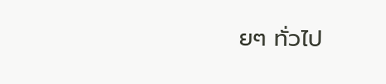ยๆ ทั่วไป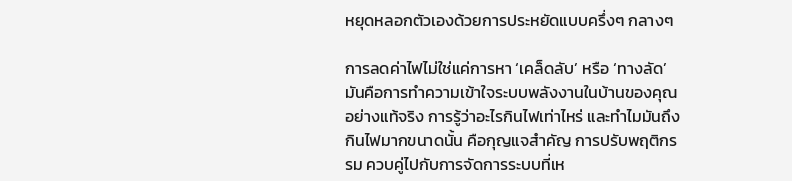หยุดหลอกตัวเองด้วยการประหยัดแบบครึ่งๆ กลางๆ

การลดค่าไฟไม่ใช่แค่การหา ‘เคล็ดลับ’ หรือ ‘ทางลัด’ มันคือการทำความเข้าใจระบบพลังงานในบ้านของคุณอย่างแท้จริง การรู้ว่าอะไรกินไฟเท่าไหร่ และทำไมมันถึงกินไฟมากขนาดนั้น คือกุญแจสำคัญ การปรับพฤติกรรม ควบคู่ไปกับการจัดการระบบที่เห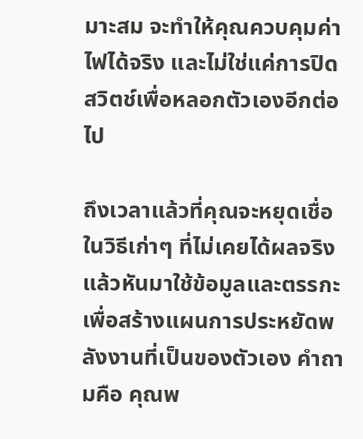มาะสม จะทำให้คุณควบคุมค่าไฟได้จริง และไม่ใช่แค่การปิดสวิตช์เพื่อหลอกตัวเองอีกต่อไป

ถึงเวลาแล้วที่คุณจะหยุดเชื่อในวิธีเก่าๆ ที่ไม่เคยได้ผลจริง แล้วหันมาใช้ข้อมูลและตรรกะ เพื่อสร้างแผนการประหยัดพลังงานที่เป็นของตัวเอง คำถามคือ คุณพ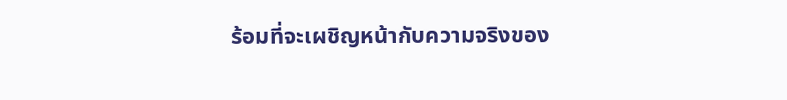ร้อมที่จะเผชิญหน้ากับความจริงของ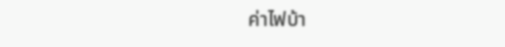ค่าไฟบ้า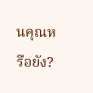นคุณหรือยัง?